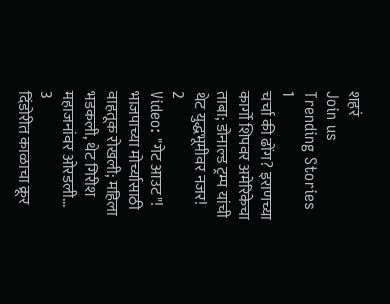शहरं
Join us
Trending Stories
1
चर्चा की ढोंग? इराणच्या कार्गो शिपवर अमेरिकेचा ताबा; डोनाल्ड ट्रम्प यांची थेट युद्धभूमीवर नजर!
2
Video: "गेट आउट"! भाजपाच्या मोर्च्यासाठी वाहतूक रोखली; महिला भडकली, थेट गिरीश महाजनांवर ओरडली...
3
दिंडोरीत काळाचा क्रूर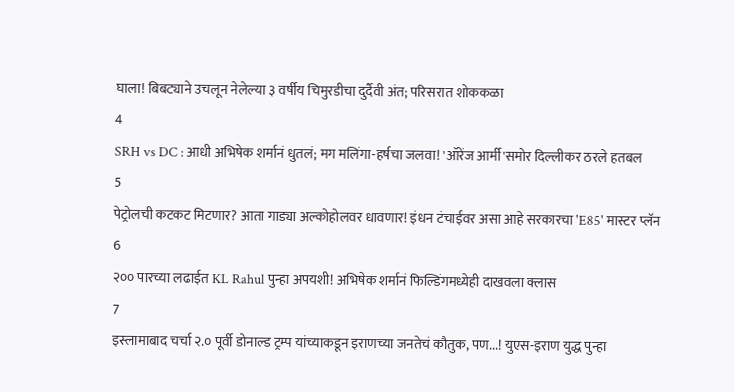घाला! बिबट्याने उचलून नेलेल्या ३ वर्षीय चिमुरडीचा दुर्दैवी अंत; परिसरात शोककळा
4
SRH vs DC : आधी अभिषेक शर्मानं धुतलं; मग मलिंगा-हर्षचा जलवा! 'ऑरेंज आर्मी'समोर दिल्लीकर ठरले हतबल
5
पेट्रोलची कटकट मिटणार? आता गाड्या अल्कोहोलवर धावणार! इंधन टंचाईवर असा आहे सरकारचा 'E85' मास्टर प्लॅन
6
२०० पारच्या लढाईत KL Rahul पुन्हा अपयशी! अभिषेक शर्मानं फिल्डिंगमध्येही दाखवला क्लास
7
इस्लामाबाद चर्चा २.० पूर्वी डोनाल्ड ट्रम्प यांच्याकडून इराणच्या जनतेचं कौतुक, पण...! युएस-इराण युद्ध पुन्हा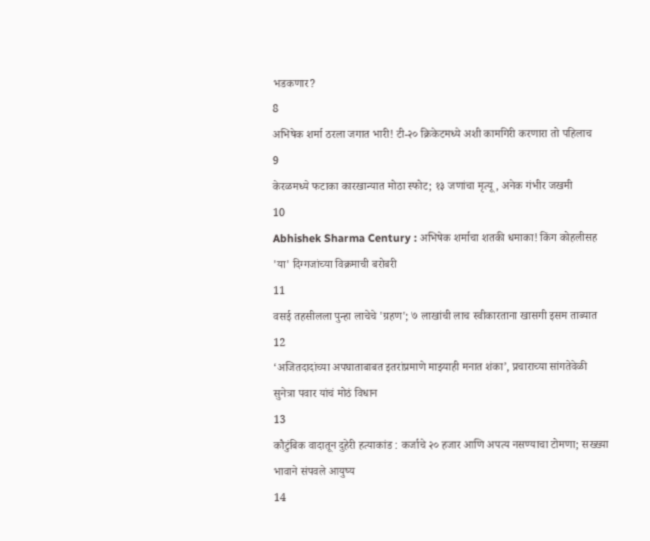भडकणार?
8
अभिषेक शर्मा ठरला जगात भारी! टी-२० क्रिकेटमध्ये अशी कामगिरी करणारा तो पहिलाच
9
केरळमध्ये फटाका कारखान्यात मोठा स्फोट; १३ जणांचा मृत्यू, अनेक गंभीर जखमी
10
Abhishek Sharma Century : अभिषेक शर्माचा शतकी धमाका! किंग कोहलीसह 'या' दिग्गजांच्या विक्रमाची बरोबरी
11
वसई तहसीलला पुन्हा लाचेचे 'ग्रहण'; ७ लाखांची लाच स्वीकारताना खासगी इसम ताब्यात
12
‘अजितदादांच्या अपघाताबाबत इतरांप्रमाणे माझ्याही मनात शंका’, प्रचाराच्या सांगतेवेळी सुनेत्रा पवार यांचं मोठं विधान
13
कौटुंबिक वादातून दुहेरी हत्याकांड : कर्जाचे २० हजार आणि अपत्य नसण्याचा टोमणा; सख्ख्या भावाने संपवले आयुष्य
14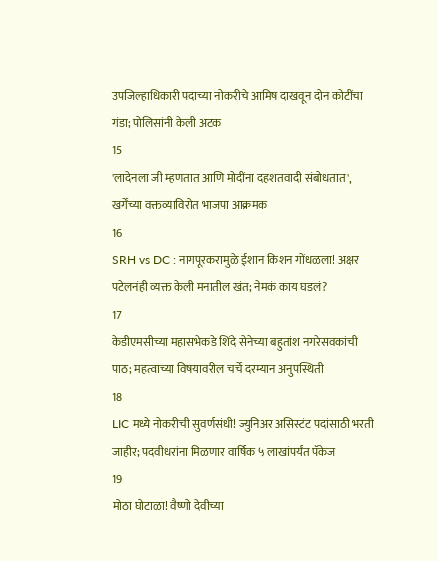उपजिल्हाधिकारी पदाच्या नोकरीचे आमिष दाखवून दोन कोटींचा गंडा; पोलिसांनी केली अटक
15
'लादेनला जी म्हणतात आणि मोदींना दहशतवादी संबोधतात', खर्गेंच्या वक्तव्याविरोत भाजपा आक्रमक
16
SRH vs DC : नागपूरकरामुळे ईशान किशन गोंधळला! अक्षर पटेलनंही व्यक्त केली मनातील खंत; नेमकं काय घडलं?
17
केडीएमसीच्या महासभेकडे शिंदे सेनेच्या बहुतांश नगरेसवकांची पाठ; महत्वाच्या विषयावरील चर्चे दरम्यान अनुपस्थिती
18
LIC मध्ये नोकरीची सुवर्णसंधी! ज्युनिअर असिस्टंट पदांसाठी भरती जाहीर; पदवीधरांना मिळणार वार्षिक ५ लाखांपर्यंत पॅकेज
19
मोठा घोटाळा! वैष्णो देवीच्या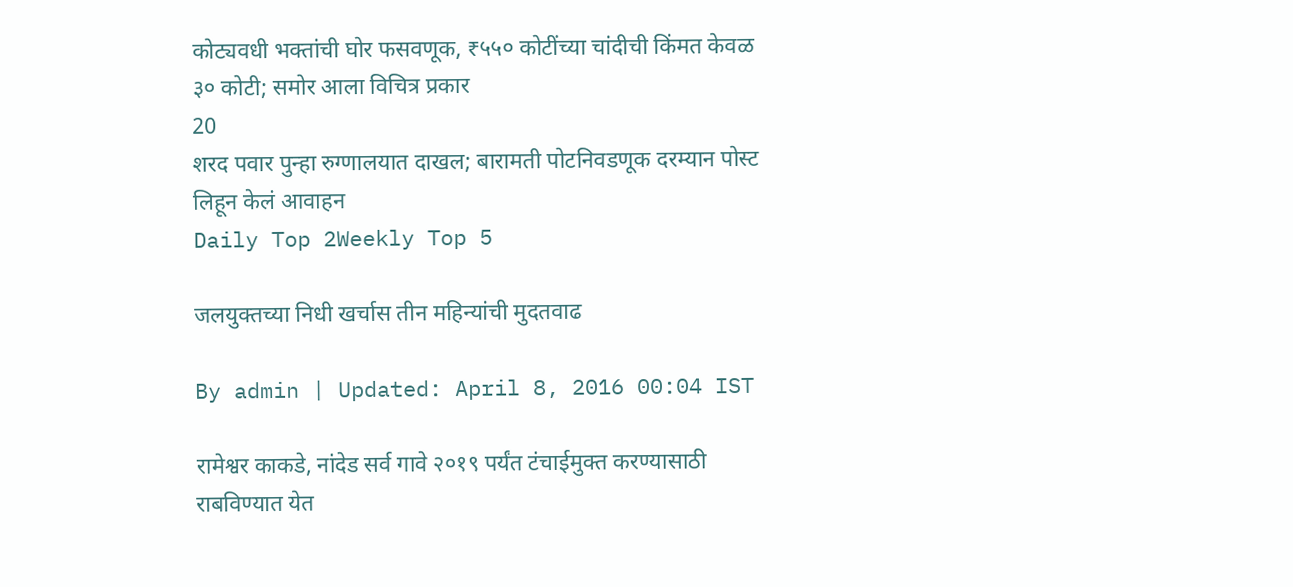कोट्यवधी भक्तांची घोर फसवणूक, ₹५५० कोटींच्या चांदीची किंमत केवळ ३० कोटी; समोर आला विचित्र प्रकार
20
शरद पवार पुन्हा रुग्णालयात दाखल; बारामती पोटनिवडणूक दरम्यान पोस्ट लिहून केलं आवाहन
Daily Top 2Weekly Top 5

जलयुक्तच्या निधी खर्चास तीन महिन्यांची मुदतवाढ

By admin | Updated: April 8, 2016 00:04 IST

रामेश्वर काकडे, नांदेड सर्व गावे २०१९ पर्यंत टंचाईमुक्त करण्यासाठी राबविण्यात येत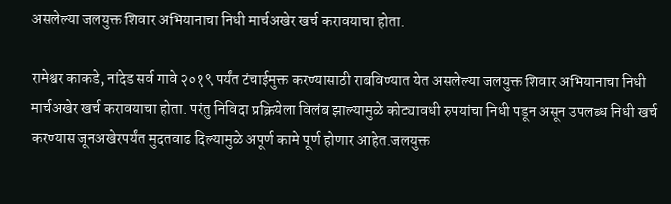असलेल्या जलयुक्त शिवार अभियानाचा निधी मार्चअखेर खर्च करावयाचा होता.

रामेश्वर काकडे, नांदेड सर्व गावे २०१९ पर्यंत टंचाईमुक्त करण्यासाठी राबविण्यात येत असलेल्या जलयुक्त शिवार अभियानाचा निधी मार्चअखेर खर्च करावयाचा होता. परंतु निविदा प्रक्रियेला विलंब झाल्यामुळे कोट्यावधी रुपयांचा निधी पडून असून उपलब्ध निधी खर्च करण्यास जूनअखेरपर्यंत मुदतवाढ दिल्यामुळे अपूर्ण कामे पूर्ण होणार आहेत.जलयुक्त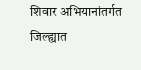शिवार अभियानांतर्गत जिल्ह्यात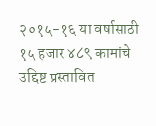२०१५-१६ या वर्षासाठी १५ हजार ४८९ कामांचे उद्दिष्ट प्रस्तावित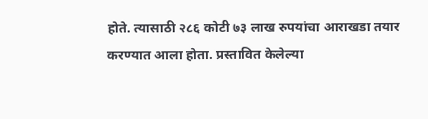होते. त्यासाठी २८६ कोटी ७३ लाख रुपयांचा आराखडा तयार करण्यात आला होता. प्रस्तावित केलेल्या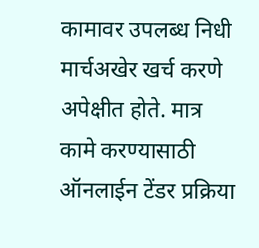कामावर उपलब्ध निधी मार्चअखेर खर्च करणे अपेक्षीत होते. मात्र कामे करण्यासाठी ऑनलाईन टेंडर प्रक्रिया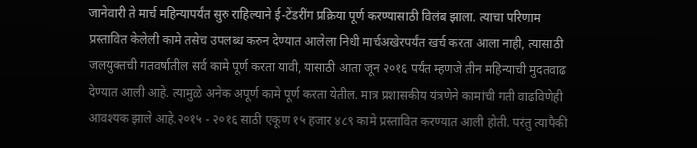जानेवारी ते मार्च महिन्यापर्यंत सुरु राहिल्याने ई-टेंडरींग प्रक्रिया पूर्ण करण्यासाठी विलंब झाला. त्याचा परिणाम प्रस्तावित केलेली कामे तसेच उपलब्ध करुन देण्यात आलेला निधी मार्चअखेरपर्यंत खर्च करता आला नाही, त्यासाठी जलयुक्तची गतवर्षातील सर्व कामे पूर्ण करता यावी, यासाठी आता जून २०१६ पर्यंत म्हणजे तीन महिन्याची मुदतवाढ देण्यात आली आहे. त्यामुळे अनेक अपूर्ण कामे पूर्ण करता येतील. मात्र प्रशासकीय यंत्रणेने कामांची गती वाढविणेही आवश्यक झाले आहे.२०१५ - २०१६ साठी एकूण १५ हजार ४८९ कामे प्रस्तावित करण्यात आली होती. परंतु त्यापैकी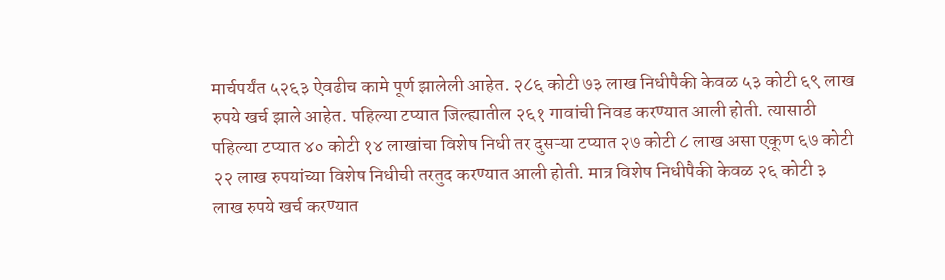मार्चपर्यंत ५२६३ ऐवढीच कामे पूर्ण झालेली आहेत. २८६ कोटी ७३ लाख निधीपैकी केवळ ५३ कोटी ६९ लाख रुपये खर्च झाले आहेत. पहिल्या टप्यात जिल्ह्यातील २६१ गावांची निवड करण्यात आली होती. त्यासाठी पहिल्या टप्यात ४० कोटी १४ लाखांचा विशेष निधी तर दुसऱ्या टप्यात २७ कोटी ८ लाख असा एकूण ६७ कोटी २२ लाख रुपयांच्या विशेष निधीची तरतुद करण्यात आली होती. मात्र विशेष निधीपैकी केवळ २६ कोटी ३ लाख रुपये खर्च करण्यात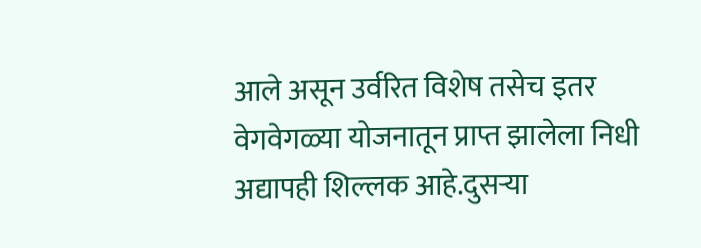आले असून उर्वरित विशेष तसेच इतर वेगवेगळ्या योजनातून प्राप्त झालेला निधी अद्यापही शिल्लक आहे.दुसऱ्या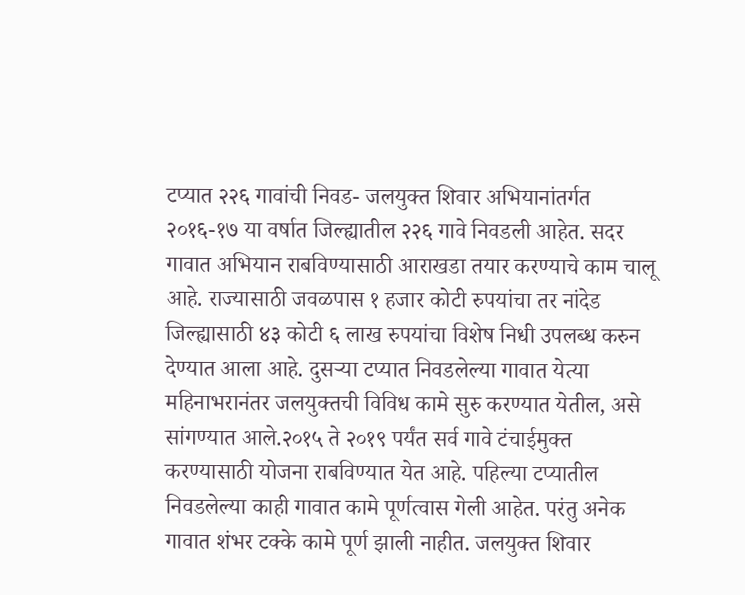टप्यात २२६ गावांची निवड- जलयुक्त शिवार अभियानांतर्गत २०१६-१७ या वर्षात जिल्ह्यातील २२६ गावे निवडली आहेत. सदर गावात अभियान राबविण्यासाठी आराखडा तयार करण्याचे काम चालू आहे. राज्यासाठी जवळपास १ हजार कोटी रुपयांचा तर नांदेड जिल्ह्यासाठी ४३ कोटी ६ लाख रुपयांचा विशेष निधी उपलब्ध करुन देण्यात आला आहे. दुसऱ्या टप्यात निवडलेल्या गावात येत्या महिनाभरानंतर जलयुक्तची विविध कामे सुरु करण्यात येतील, असे सांगण्यात आले.२०१५ ते २०१९ पर्यंत सर्व गावे टंचाईमुक्त करण्यासाठी योजना राबविण्यात येत आहे. पहिल्या टप्यातील निवडलेल्या काही गावात कामे पूर्णत्वास गेली आहेत. परंतु अनेक गावात शंभर टक्के कामे पूर्ण झाली नाहीत. जलयुक्त शिवार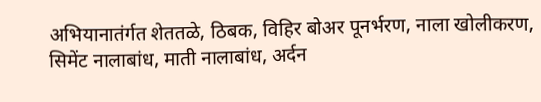अभियानातंर्गत शेततळे, ठिबक, विहिर बोअर पूनर्भरण, नाला खोलीकरण, सिमेंट नालाबांध, माती नालाबांध, अर्दन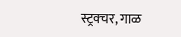स्ट्रक्चर, गाळ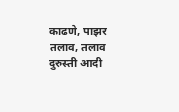काढणे, पाझर तलाव, तलाव दुरुस्ती आदी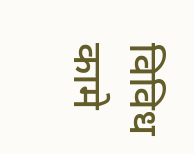विविध कामे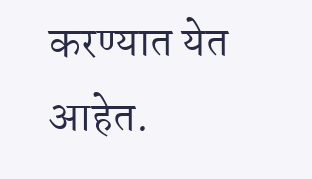करण्यात येत आहेत.